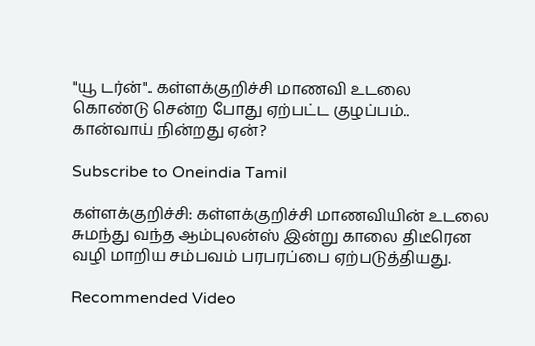"யூ டர்ன்".. கள்ளக்குறிச்சி மாணவி உடலை கொண்டு சென்ற போது ஏற்பட்ட குழப்பம்.. கான்வாய் நின்றது ஏன்?

Subscribe to Oneindia Tamil

கள்ளக்குறிச்சி: கள்ளக்குறிச்சி மாணவியின் உடலை சுமந்து வந்த ஆம்புலன்ஸ் இன்று காலை திடீரென வழி மாறிய சம்பவம் பரபரப்பை ஏற்படுத்தியது.

Recommended Video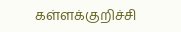கள்ளக்குறிச்சி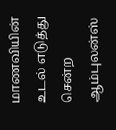மாணவியின் உடல் எடுத்து சென்ற ஆம்புலன்ஸ்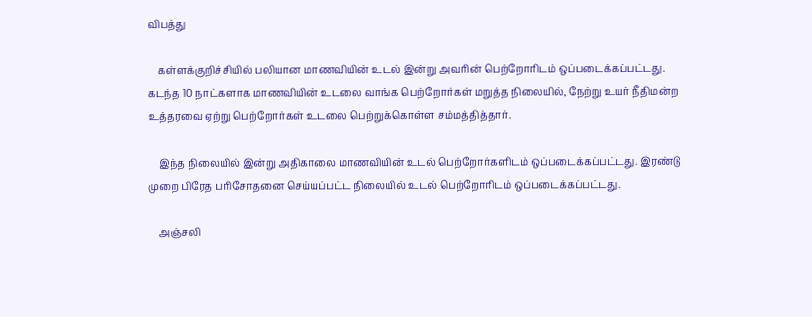விபத்து

    கள்ளக்குறிச்சியில் பலியான மாணவியின் உடல் இன்று அவரின் பெற்றோரிடம் ஒப்படைக்கப்பட்டது. கடந்த 10 நாட்களாக மாணவியின் உடலை வாங்க பெற்றோர்கள் மறுத்த நிலையில், நேற்று உயர் நீதிமன்ற உத்தரவை ஏற்று பெற்றோர்கள் உடலை பெற்றுக்கொள்ள சம்மத்தித்தார்.

    இந்த நிலையில் இன்று அதிகாலை மாணவியின் உடல் பெற்றோர்களிடம் ஒப்படைக்கப்பட்டது. இரண்டு முறை பிரேத பரிசோதனை செய்யப்பட்ட நிலையில் உடல் பெற்றோரிடம் ஒப்படைக்கப்பட்டது.

    அஞ்சலி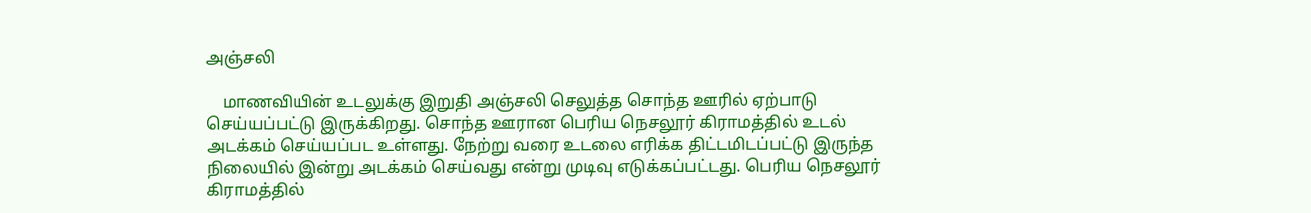அஞ்சலி

    மாணவியின் உடலுக்கு இறுதி அஞ்சலி செலுத்த சொந்த ஊரில் ஏற்பாடு செய்யப்பட்டு இருக்கிறது. சொந்த ஊரான பெரிய நெசலூர் கிராமத்தில் உடல் அடக்கம் செய்யப்பட உள்ளது. நேற்று வரை உடலை எரிக்க திட்டமிடப்பட்டு இருந்த நிலையில் இன்று அடக்கம் செய்வது என்று முடிவு எடுக்கப்பட்டது. பெரிய நெசலூர் கிராமத்தில்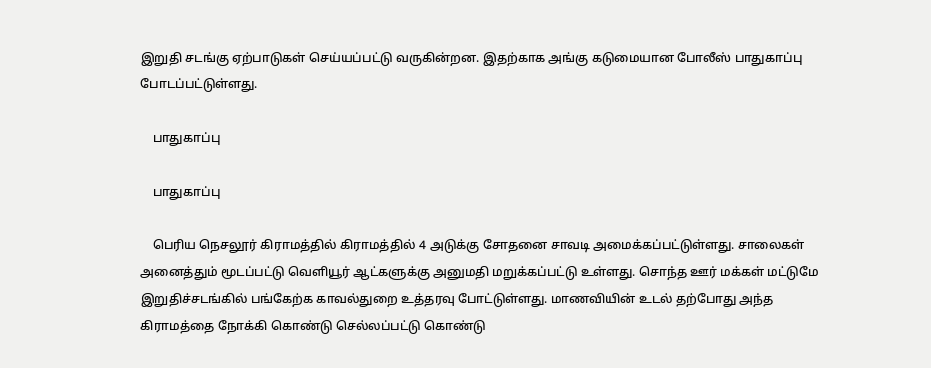இறுதி சடங்கு ஏற்பாடுகள் செய்யப்பட்டு வருகின்றன. இதற்காக அங்கு கடுமையான போலீஸ் பாதுகாப்பு போடப்பட்டுள்ளது.

    பாதுகாப்பு

    பாதுகாப்பு

    பெரிய நெசலூர் கிராமத்தில் கிராமத்தில் 4 அடுக்கு சோதனை சாவடி அமைக்கப்பட்டுள்ளது. சாலைகள் அனைத்தும் மூடப்பட்டு வெளியூர் ஆட்களுக்கு அனுமதி மறுக்கப்பட்டு உள்ளது. சொந்த ஊர் மக்கள் மட்டுமே இறுதிச்சடங்கில் பங்கேற்க காவல்துறை உத்தரவு போட்டுள்ளது. மாணவியின் உடல் தற்போது அந்த கிராமத்தை நோக்கி கொண்டு செல்லப்பட்டு கொண்டு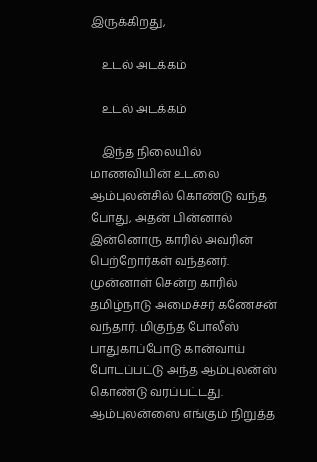இருக்கிறது,

    உடல் அடக்கம்

    உடல் அடக்கம்

    இந்த நிலையில் மாணவியின் உடலை ஆம்புலன்சில் கொண்டு வந்த போது, அதன் பின்னால் இன்னொரு காரில் அவரின் பெற்றோர்கள் வந்தனர். முன்னாள் சென்ற காரில் தமிழ்நாடு அமைச்சர் கணேசன் வந்தார். மிகுந்த போலீஸ் பாதுகாப்போடு கான்வாய் போடப்பட்டு அந்த ஆம்புலன்ஸ் கொண்டு வரப்பட்டது. ஆம்புலன்ஸை எங்கும் நிறுத்த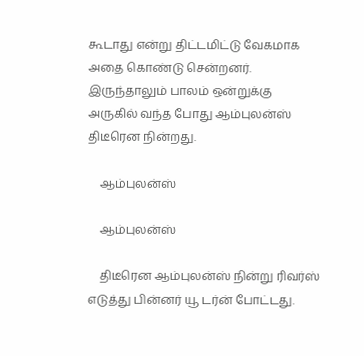கூடாது என்று திட்டமிட்டு வேகமாக அதை கொண்டு சென்றனர். இருந்தாலும் பாலம் ஒன்றுக்கு அருகில் வந்த போது ஆம்புலன்ஸ் திடீரென நின்றது.

    ஆம்புலன்ஸ்

    ஆம்புலன்ஸ்

    திடீரென ஆம்புலன்ஸ் நின்று ரிவர்ஸ் எடுத்து பின்னர் யூ டர்ன் போட்டது.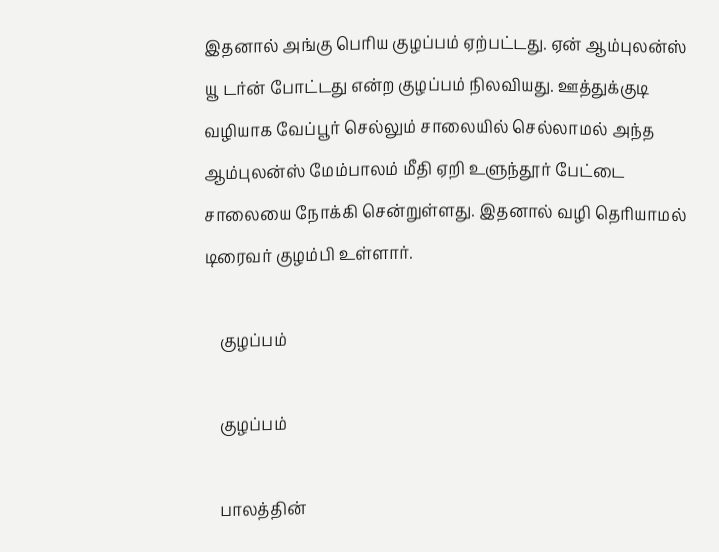இதனால் அங்கு பெரிய குழப்பம் ஏற்பட்டது. ஏன் ஆம்புலன்ஸ் யூ டர்ன் போட்டது என்ற குழப்பம் நிலவியது. ஊத்துக்குடி வழியாக வேப்பூர் செல்லும் சாலையில் செல்லாமல் அந்த ஆம்புலன்ஸ் மேம்பாலம் மீதி ஏறி உளுந்தூர் பேட்டை சாலையை நோக்கி சென்றுள்ளது. இதனால் வழி தெரியாமல் டிரைவர் குழம்பி உள்ளார்.

    குழப்பம்

    குழப்பம்

    பாலத்தின்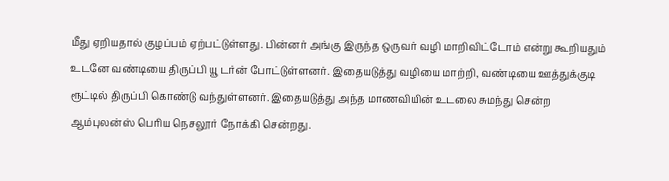மீது ஏறியதால் குழப்பம் ஏற்பட்டுள்ளது. பின்னர் அங்கு இருந்த ஒருவர் வழி மாறிவிட்டோம் என்று கூறியதும் உடனே வண்டியை திருப்பி யூ டர்ன் போட்டுள்ளனர். இதையடுத்து வழியை மாற்றி, வண்டியை ஊத்துக்குடி ரூட்டில் திருப்பி கொண்டு வந்துள்ளனர். இதையடுத்து அந்த மாணவியின் உடலை சுமந்து சென்ற ஆம்புலன்ஸ் பெரிய நெசலூர் நோக்கி சென்றது.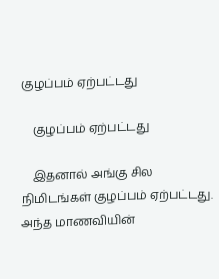குழப்பம் ஏற்பட்டது

    குழப்பம் ஏற்பட்டது

    இதனால் அங்கு சில நிமிடங்கள் குழப்பம் ஏற்பட்டது. அந்த மாணவியின்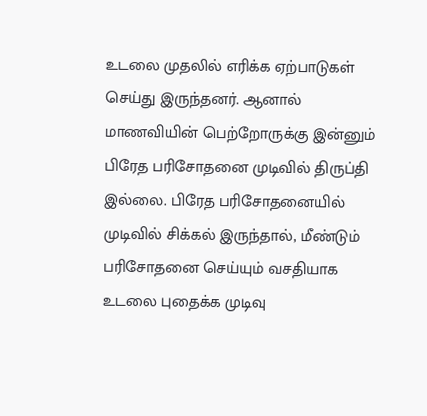உடலை முதலில் எரிக்க ஏற்பாடுகள் செய்து இருந்தனர். ஆனால் மாணவியின் பெற்றோருக்கு இன்னும் பிரேத பரிசோதனை முடிவில் திருப்தி இல்லை. பிரேத பரிசோதனையில் முடிவில் சிக்கல் இருந்தால், மீண்டும் பரிசோதனை செய்யும் வசதியாக உடலை புதைக்க முடிவு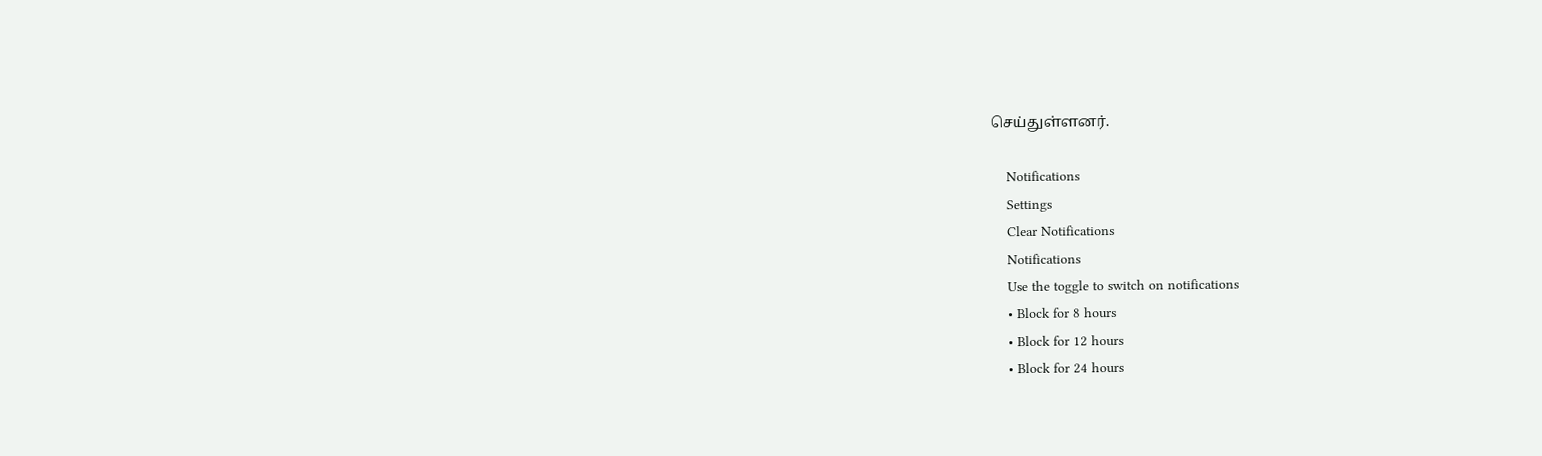செய்துள்ளனர்.

    Notifications
    Settings
    Clear Notifications
    Notifications
    Use the toggle to switch on notifications
    • Block for 8 hours
    • Block for 12 hours
    • Block for 24 hours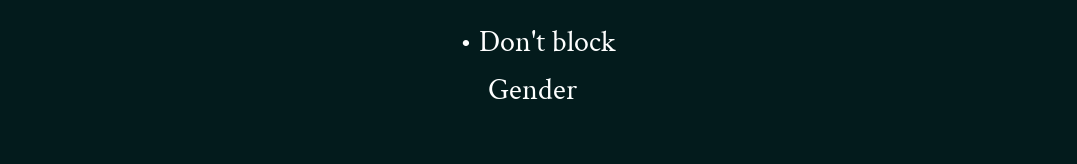• Don't block
    Gender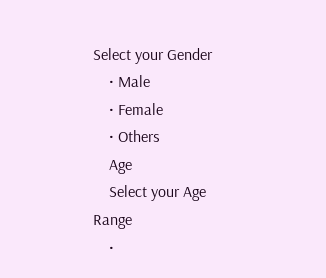Select your Gender
    • Male
    • Female
    • Others
    Age
    Select your Age Range
    •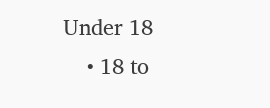Under 18
    • 18 to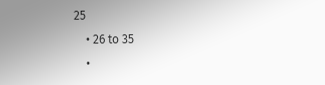25
    • 26 to 35
    •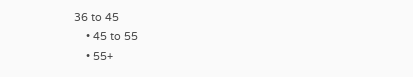36 to 45
    • 45 to 55
    • 55+